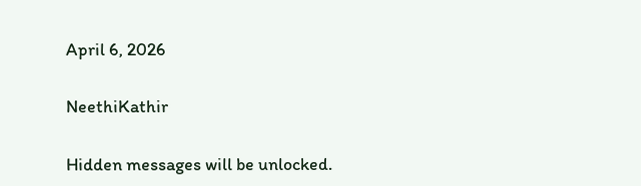April 6, 2026

NeethiKathir

Hidden messages will be unlocked.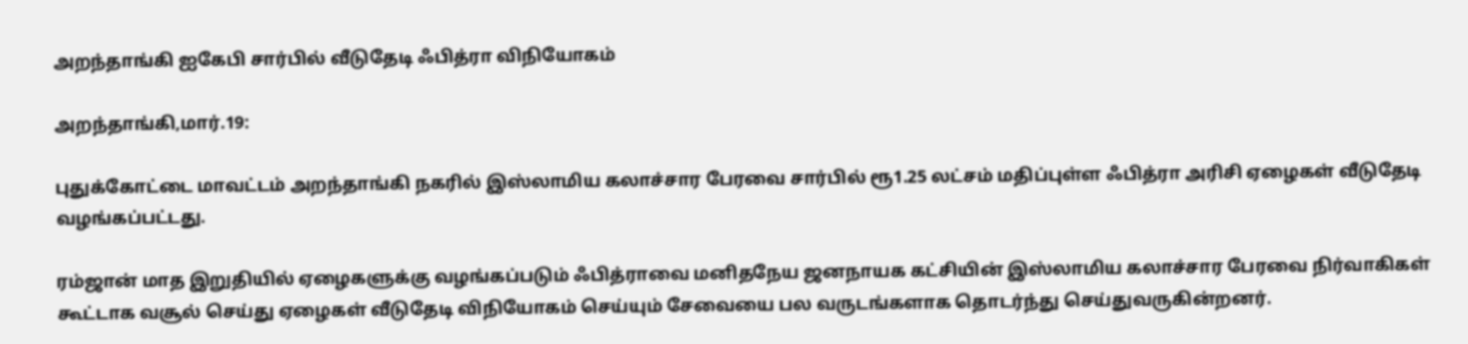அறந்தாங்கி ஐகேபி சார்பில் வீடுதேடி ஃபித்ரா விநியோகம்

அறந்தாங்கி,மார்.19:

புதுக்கோட்டை மாவட்டம் அறந்தாங்கி நகரில் இஸ்லாமிய கலாச்சார பேரவை சார்பில் ரூ1.25 லட்சம் மதிப்புள்ள ஃபித்ரா அரிசி ஏழைகள் வீடுதேடி வழங்கப்பட்டது.

ரம்ஜான் மாத இறுதியில் ஏழைகளுக்கு வழங்கப்படும் ஃபித்ராவை மனிதநேய ஜனநாயக கட்சியின் இஸ்லாமிய கலாச்சார பேரவை நிர்வாகிகள் கூட்டாக வசூல் செய்து ஏழைகள் வீடுதேடி விநியோகம் செய்யும் சேவையை பல வருடங்களாக தொடர்ந்து செய்துவருகின்றனர்.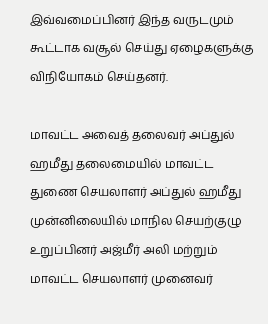இவ்வமைப்பினர் இந்த வருடமும் கூட்டாக வசூல் செய்து ஏழைகளுக்கு விநியோகம் செய்தனர்.

மாவட்ட அவைத் தலைவர் அப்துல் ஹமீது தலைமையில் மாவட்ட துணை செயலாளர் அப்துல் ஹமீது முன்னிலையில் மாநில செயற்குழு உறுப்பினர் அஜ்மீர் அலி மற்றும் மாவட்ட செயலாளர் முனைவர்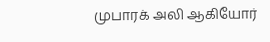முபாரக் அலி ஆகியோர்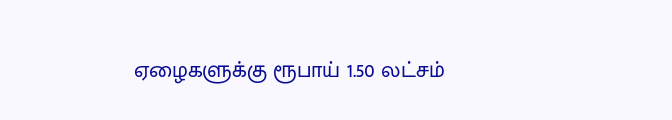ஏழைகளுக்கு ரூபாய் 1.50 லட்சம்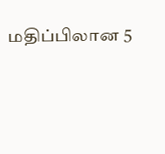மதிப்பிலான 5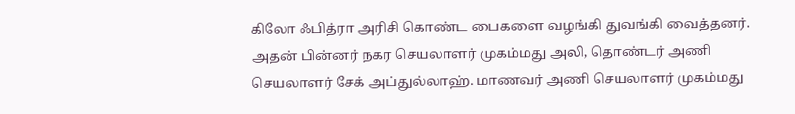கிலோ ஃபித்ரா அரிசி கொண்ட பைகளை வழங்கி துவங்கி வைத்தனர். அதன் பின்னர் நகர செயலாளர் முகம்மது அலி, தொண்டர் அணி செயலாளர் சேக் அப்துல்லாஹ். மாணவர் அணி செயலாளர் முகம்மது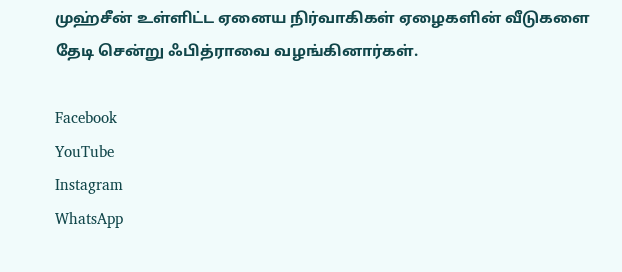முஹ்சீன் உள்ளிட்ட ஏனைய நிர்வாகிகள் ஏழைகளின் வீடுகளை தேடி சென்று ஃபித்ராவை வழங்கினார்கள்.

Facebook
YouTube
Instagram
WhatsApp